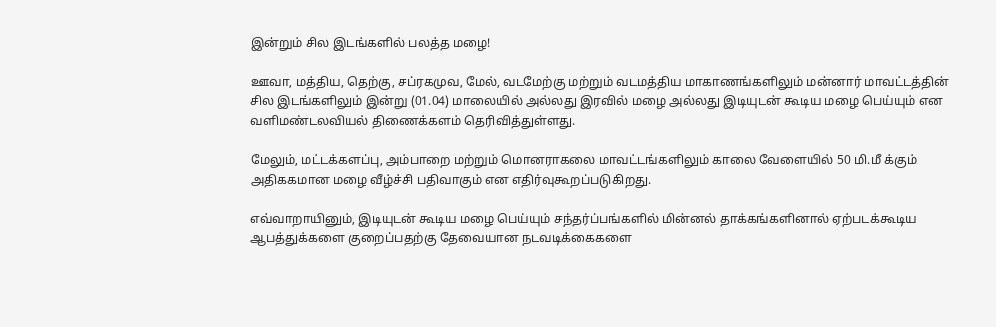இன்றும் சில இடங்களில் பலத்த மழை!

ஊவா, மத்திய, தெற்கு, சப்ரகமுவ, மேல், வடமேற்கு மற்றும் வடமத்திய மாகாணங்களிலும் மன்னார் மாவட்டத்தின் சில இடங்களிலும் இன்று (01.04) மாலையில் அல்லது இரவில் மழை அல்லது இடியுடன் கூடிய மழை பெய்யும் என வளிமண்டலவியல் திணைக்களம் தெரிவித்துள்ளது.

மேலும், மட்டக்களப்பு, அம்பாறை மற்றும் மொனராகலை மாவட்டங்களிலும் காலை வேளையில் 50 மி.மீ க்கும் அதிககமான மழை வீழ்ச்சி பதிவாகும் என எதிர்வுகூறப்படுகிறது.

எவ்வாறாயினும், இடியுடன் கூடிய மழை பெய்யும் சந்தர்ப்பங்களில் மின்னல் தாக்கங்களினால் ஏற்படக்கூடிய ஆபத்துக்களை குறைப்பதற்கு தேவையான நடவடிக்கைகளை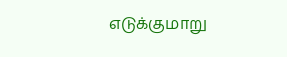எடுக்குமாறு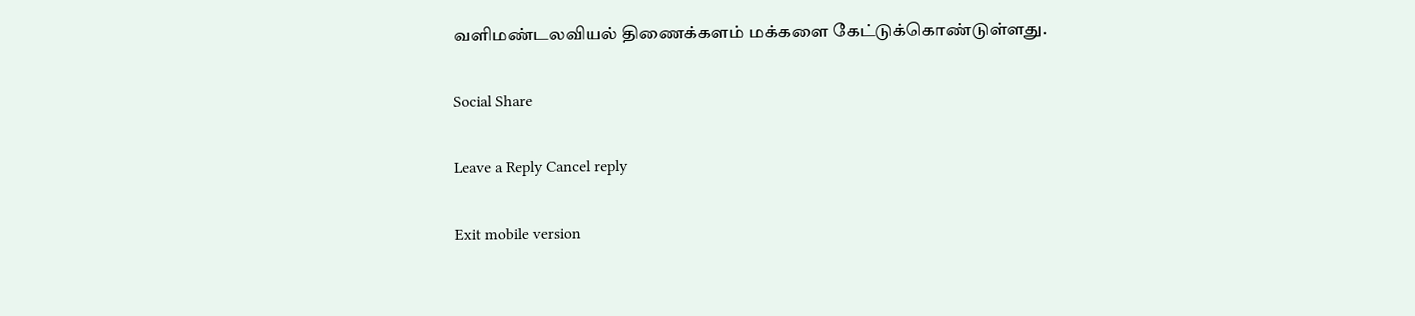வளிமண்டலவியல் திணைக்களம் மக்களை கேட்டுக்கொண்டுள்ளது.

Social Share

Leave a Reply Cancel reply

Exit mobile version